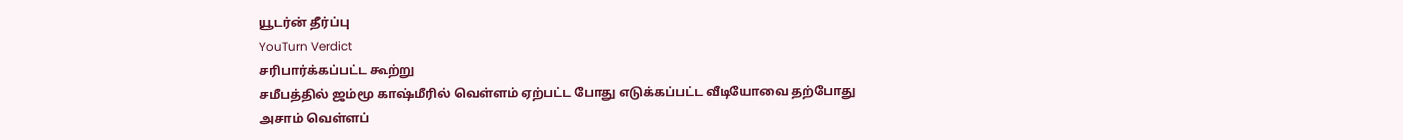யூடர்ன் தீர்ப்பு
YouTurn Verdict
சரிபார்க்கப்பட்ட கூற்று
சமீபத்தில் ஜம்மூ காஷ்மீரில் வெள்ளம் ஏற்பட்ட போது எடுக்கப்பட்ட வீடியோவை தற்போது அசாம் வெள்ளப்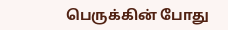பெருக்கின் போது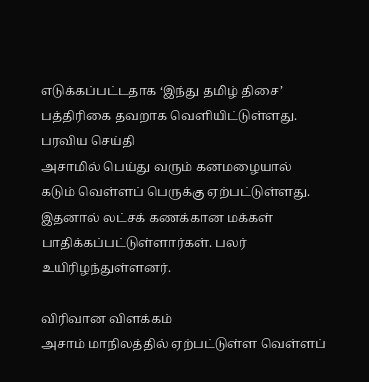எடுக்கப்பட்டதாக ‘இந்து தமிழ் திசை’ பத்திரிகை தவறாக வெளியிட்டுள்ளது.
பரவிய செய்தி
அசாமில் பெய்து வரும் கனமழையால் கடும் வெள்ளப் பெருக்கு ஏற்பட்டுள்ளது. இதனால் லட்சக் கணக்கான மக்கள் பாதிக்கப்பட்டுள்ளார்கள். பலர் உயிரிழந்துள்ளனர்.

விரிவான விளக்கம்
அசாம் மாநிலத்தில் ஏற்பட்டுள்ள வெள்ளப்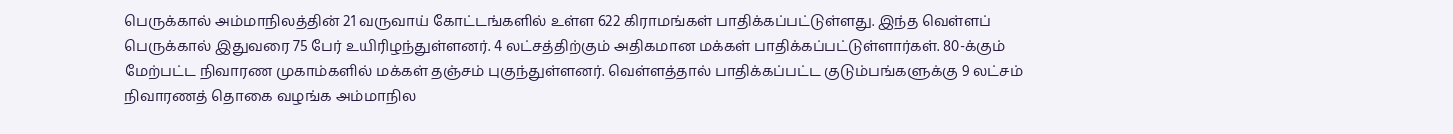பெருக்கால் அம்மாநிலத்தின் 21 வருவாய் கோட்டங்களில் உள்ள 622 கிராமங்கள் பாதிக்கப்பட்டுள்ளது. இந்த வெள்ளப் பெருக்கால் இதுவரை 75 பேர் உயிரிழந்துள்ளனர். 4 லட்சத்திற்கும் அதிகமான மக்கள் பாதிக்கப்பட்டுள்ளார்கள். 80-க்கும் மேற்பட்ட நிவாரண முகாம்களில் மக்கள் தஞ்சம் புகுந்துள்ளனர். வெள்ளத்தால் பாதிக்கப்பட்ட குடும்பங்களுக்கு 9 லட்சம் நிவாரணத் தொகை வழங்க அம்மாநில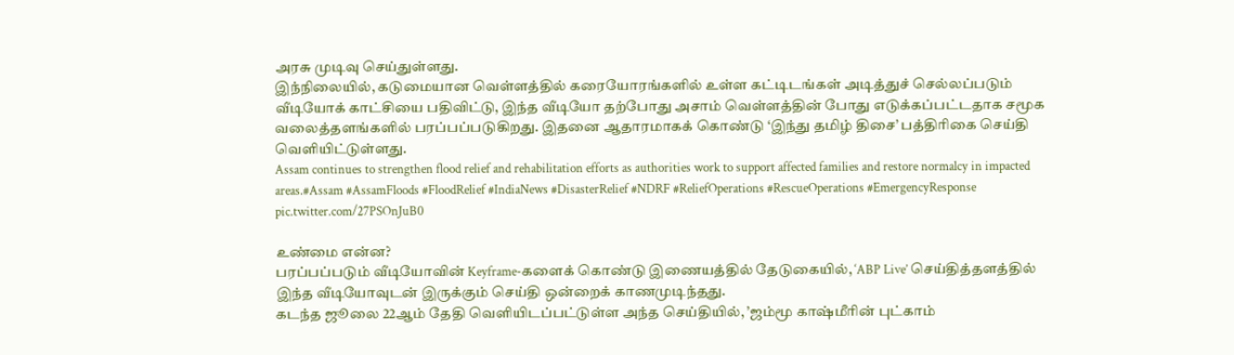அரசு முடிவு செய்துள்ளது.
இந்நிலையில், கடுமையான வெள்ளத்தில் கரையோரங்களில் உள்ள கட்டிடங்கள் அடித்துச் செல்லப்படும் வீடியோக் காட்சியை பதிவிட்டு, இந்த வீடியோ தற்போது அசாம் வெள்ளத்தின் போது எடுக்கப்பட்டதாக சமூக வலைத்தளங்களில் பரப்பப்படுகிறது. இதனை ஆதாரமாகக் கொண்டு ‘இந்து தமிழ் திசை’ பத்திரிகை செய்தி வெளியிட்டுள்ளது.
Assam continues to strengthen flood relief and rehabilitation efforts as authorities work to support affected families and restore normalcy in impacted areas.#Assam #AssamFloods #FloodRelief #IndiaNews #DisasterRelief #NDRF #ReliefOperations #RescueOperations #EmergencyResponse pic.twitter.com/27PSOnJuB0

உண்மை என்ன?
பரப்பப்படும் வீடியோவின் Keyframe-களைக் கொண்டு இணையத்தில் தேடுகையில், ‘ABP Live’ செய்தித்தளத்தில் இந்த வீடியோவுடன் இருக்கும் செய்தி ஒன்றைக் காணமுடிந்தது.
கடந்த ஜூலை 22ஆம் தேதி வெளியிடப்பட்டுள்ள அந்த செய்தியில், ’ஜம்மூ காஷ்மீரின் புட்காம்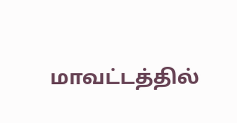மாவட்டத்தில்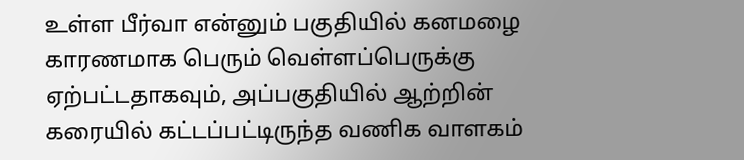உள்ள பீர்வா என்னும் பகுதியில் கனமழை காரணமாக பெரும் வெள்ளப்பெருக்கு ஏற்பட்டதாகவும், அப்பகுதியில் ஆற்றின் கரையில் கட்டப்பட்டிருந்த வணிக வாளகம்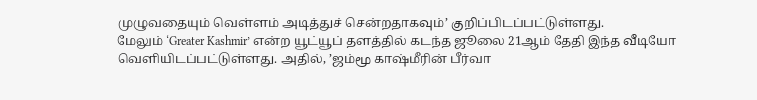முழுவதையும் வெள்ளம் அடித்துச் சென்றதாகவும்’ குறிப்பிடப்பட்டுள்ளது.
மேலும் ‘Greater Kashmir’ என்ற யூட்யூப் தளத்தில் கடந்த ஜூலை 21ஆம் தேதி இந்த வீடியோ வெளியிடப்பட்டுள்ளது. அதில், ’ஜம்மூ காஷ்மீரின் பீர்வா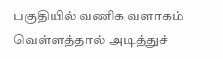பகுதியில் வணிக வளாகம் வெள்ளத்தால் அடித்துச்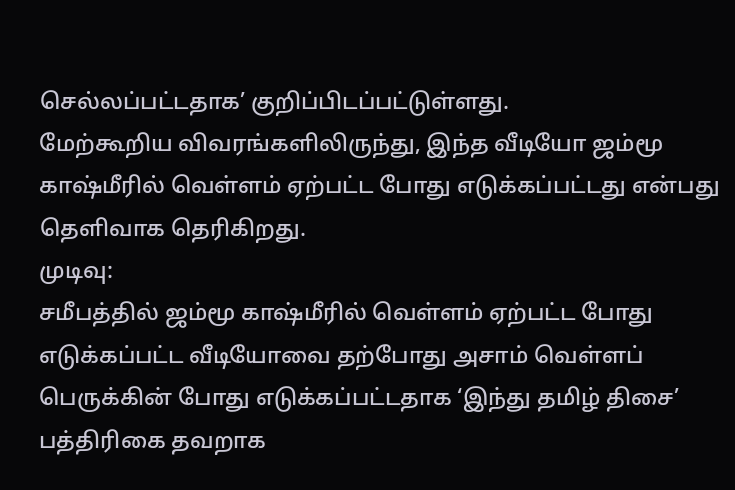செல்லப்பட்டதாக’ குறிப்பிடப்பட்டுள்ளது.
மேற்கூறிய விவரங்களிலிருந்து, இந்த வீடியோ ஜம்மூ காஷ்மீரில் வெள்ளம் ஏற்பட்ட போது எடுக்கப்பட்டது என்பது தெளிவாக தெரிகிறது.
முடிவு:
சமீபத்தில் ஜம்மூ காஷ்மீரில் வெள்ளம் ஏற்பட்ட போது எடுக்கப்பட்ட வீடியோவை தற்போது அசாம் வெள்ளப் பெருக்கின் போது எடுக்கப்பட்டதாக ‘இந்து தமிழ் திசை’ பத்திரிகை தவறாக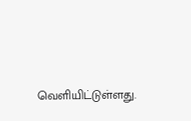வெளியிட்டுள்ளது.